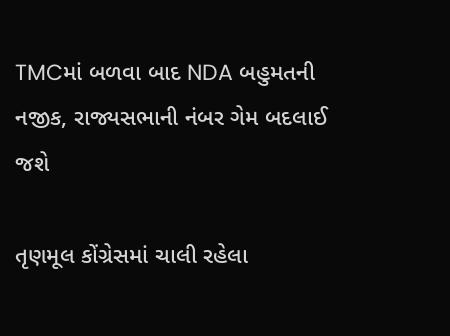TMCમાં બળવા બાદ NDA બહુમતની નજીક, રાજ્યસભાની નંબર ગેમ બદલાઈ જશે

તૃણમૂલ કોંગ્રેસમાં ચાલી રહેલા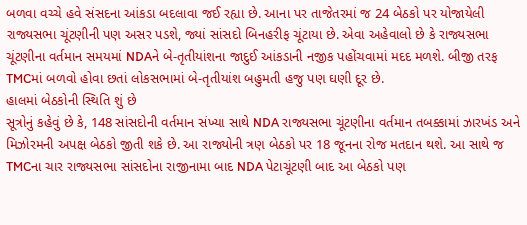બળવા વચ્ચે હવે સંસદના આંકડા બદલાવા જઈ રહ્યા છે. આના પર તાજેતરમાં જ 24 બેઠકો પર યોજાયેલી રાજ્યસભા ચૂંટણીની પણ અસર પડશે, જ્યાં સાંસદો બિનહરીફ ચૂંટાયા છે. એવા અહેવાલો છે કે રાજ્યસભા ચૂંટણીના વર્તમાન સમયમાં NDAને બે-તૃતીયાંશના જાદુઈ આંકડાની નજીક પહોંચવામાં મદદ મળશે. બીજી તરફ TMCમાં બળવો હોવા છતાં લોકસભામાં બે-તૃતીયાંશ બહુમતી હજુ પણ ઘણી દૂર છે.
હાલમાં બેઠકોની સ્થિતિ શું છે
સૂત્રોનું કહેવું છે કે, 148 સાંસદોની વર્તમાન સંખ્યા સાથે NDA રાજ્યસભા ચૂંટણીના વર્તમાન તબક્કામાં ઝારખંડ અને મિઝોરમની અપક્ષ બેઠકો જીતી શકે છે. આ રાજ્યોની ત્રણ બેઠકો પર 18 જૂનના રોજ મતદાન થશે. આ સાથે જ TMCના ચાર રાજ્યસભા સાંસદોના રાજીનામા બાદ NDA પેટાચૂંટણી બાદ આ બેઠકો પણ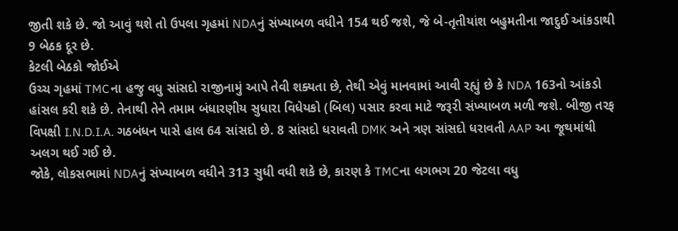જીતી શકે છે. જો આવું થશે તો ઉપલા ગૃહમાં NDAનું સંખ્યાબળ વધીને 154 થઈ જશે, જે બે-તૃતીયાંશ બહુમતીના જાદુઈ આંકડાથી 9 બેઠક દૂર છે.
કેટલી બેઠકો જોઈએ
ઉચ્ચ ગૃહમાં TMCના હજુ વધુ સાંસદો રાજીનામું આપે તેવી શક્યતા છે, તેથી એવું માનવામાં આવી રહ્યું છે કે NDA 163નો આંકડો હાંસલ કરી શકે છે. તેનાથી તેને તમામ બંધારણીય સુધારા વિધેયકો (બિલ) પસાર કરવા માટે જરૂરી સંખ્યાબળ મળી જશે. બીજી તરફ વિપક્ષી I.N.D.I.A. ગઠબંધન પાસે હાલ 64 સાંસદો છે. 8 સાંસદો ધરાવતી DMK અને ત્રણ સાંસદો ધરાવતી AAP આ જૂથમાંથી અલગ થઈ ગઈ છે.
જોકે, લોકસભામાં NDAનું સંખ્યાબળ વધીને 313 સુધી વધી શકે છે, કારણ કે TMCના લગભગ 20 જેટલા વધુ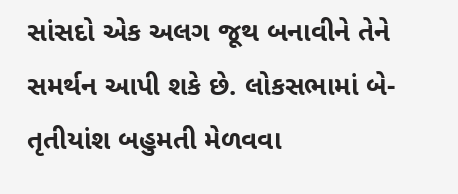સાંસદો એક અલગ જૂથ બનાવીને તેને સમર્થન આપી શકે છે. લોકસભામાં બે-તૃતીયાંશ બહુમતી મેળવવા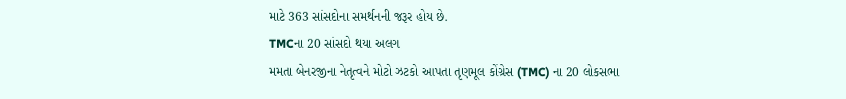માટે 363 સાંસદોના સમર્થનની જરૂર હોય છે.
TMCના 20 સાંસદો થયા અલગ
મમતા બેનરજીના નેતૃત્વને મોટો ઝટકો આપતા તૃણમૂલ કોંગ્રેસ (TMC) ના 20 લોકસભા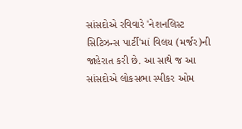સાંસદોએ રવિવારે 'નેશનલિસ્ટ સિટિઝન્સ પાર્ટી'માં વિલય (મર્જર)ની જાહેરાત કરી છે. આ સાથે જ આ સાંસદોએ લોકસભા સ્પીકર ઓમ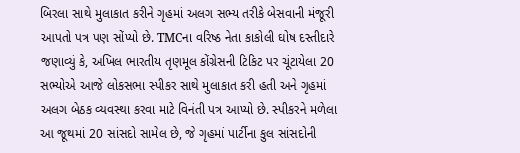બિરલા સાથે મુલાકાત કરીને ગૃહમાં અલગ સભ્ય તરીકે બેસવાની મંજૂરી આપતો પત્ર પણ સોંપ્યો છે. TMCના વરિષ્ઠ નેતા કાકોલી ઘોષ દસ્તીદારે જણાવ્યું કે, અખિલ ભારતીય તૃણમૂલ કોંગ્રેસની ટિકિટ પર ચૂંટાયેલા 20 સભ્યોએ આજે લોકસભા સ્પીકર સાથે મુલાકાત કરી હતી અને ગૃહમાં અલગ બેઠક વ્યવસ્થા કરવા માટે વિનંતી પત્ર આપ્યો છે. સ્પીકરને મળેલા આ જૂથમાં 20 સાંસદો સામેલ છે, જે ગૃહમાં પાર્ટીના કુલ સાંસદોની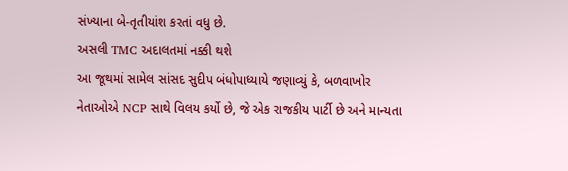સંખ્યાના બે-તૃતીયાંશ કરતાં વધુ છે.
અસલી TMC અદાલતમાં નક્કી થશે
આ જૂથમાં સામેલ સાંસદ સુદીપ બંધોપાધ્યાયે જણાવ્યું કે, બળવાખોર નેતાઓએ NCP સાથે વિલય કર્યો છે, જે એક રાજકીય પાર્ટી છે અને માન્યતા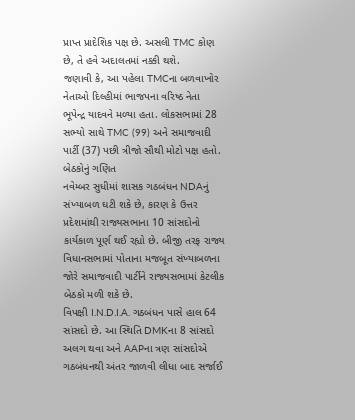પ્રાપ્ત પ્રાદેશિક પક્ષ છે. અસલી TMC કોણ છે, તે હવે અદાલતમાં નક્કી થશે.
જણાવી કે, આ પહેલા TMCના બળવાખોર નેતાઓ દિલ્હીમાં ભાજપના વરિષ્ઠ નેતા ભૂપેન્દ્ર યાદવને મળ્યા હતા. લોકસભામાં 28 સભ્યો સાથે TMC (99) અને સમાજવાદી પાર્ટી (37) પછી ત્રીજો સૌથી મોટો પક્ષ હતો.
બેઠકોનું ગણિત
નવેમ્બર સુધીમાં શાસક ગઠબંધન NDAનું સંખ્યાબળ ઘટી શકે છે, કારણ કે ઉત્તર પ્રદેશમાંથી રાજ્યસભાના 10 સાંસદોનો કાર્યકાળ પૂર્ણ થઈ રહ્યો છે. બીજી તરફ રાજ્ય વિધાનસભામાં પોતાના મજબૂત સંખ્યાબળના જોરે સમાજવાદી પાર્ટીને રાજ્યસભામાં કેટલીક બેઠકો મળી શકે છે.
વિપક્ષી I.N.D.I.A. ગઠબંધન પાસે હાલ 64 સાંસદો છે. આ સ્થિતિ DMKના 8 સાંસદો અલગ થવા અને AAPના ત્રણ સાંસદોએ ગઠબંધનથી અંતર જાળવી લીધા બાદ સર્જાઈ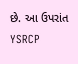છે. આ ઉપરાંત YSRCP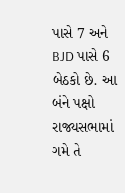પાસે 7 અને BJD પાસે 6 બેઠકો છે. આ બંને પક્ષો રાજ્યસભામાં ગમે તે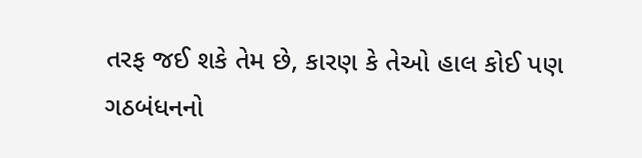તરફ જઈ શકે તેમ છે, કારણ કે તેઓ હાલ કોઈ પણ ગઠબંધનનો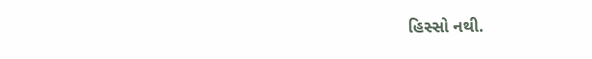હિસ્સો નથી.